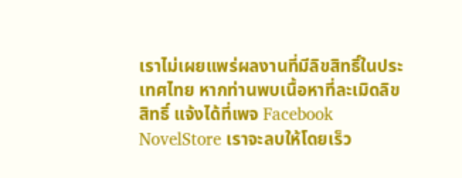เราไม่เผยแพร่ผลงานที่มีลิขสิทธิ์ในประเทศไทย หากท่านพบเนื้อหาที่ละเมิดลิขสิทธิ์ แจ้งได้ที่เพจ Facebook NovelStore เราจะลบให้โดยเร็ว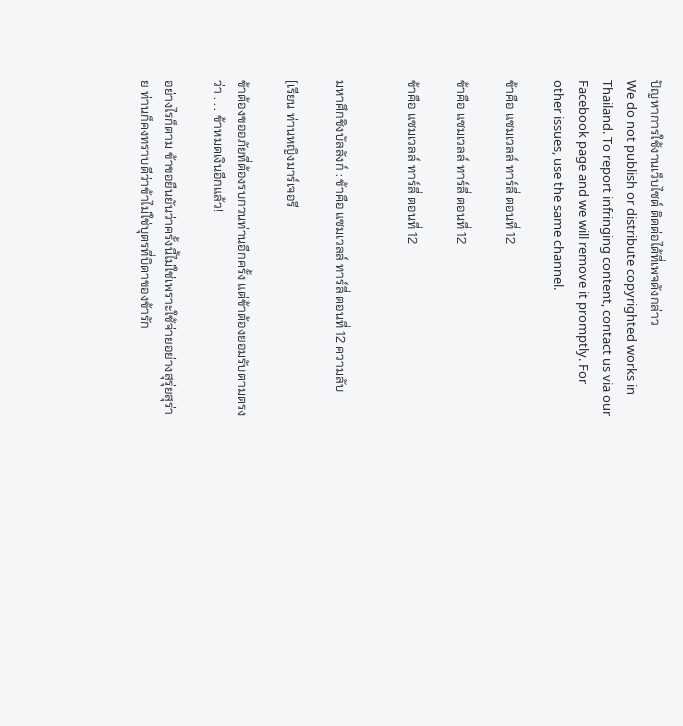ปัญหาการใช้งานเว็บไซต์ ติดต่อได้ที่เพจดังกล่าว
We do not publish or distribute copyrighted works in Thailand. To report infringing content, contact us via our Facebook page and we will remove it promptly. For other issues, use the same channel.

ข้าคือ แซมเวลล์ ทาร์ลี่ ตอนที่ 12

ข้าคือ แซมเวลล์ ทาร์ลี่ ตอนที่ 12

ข้าคือ แซมเวลล์ ทาร์ลี่ ตอนที่ 12


มหาศึกชิงบัลลังก์ : ข้าคือ แซมเวลล์ ทาร์ลี่ ตอนที่ 12 ความลับ

[เรียน ท่านหญิงมาร์เจอรี

ข้าต้องขออภัยที่ต้องรบกวนท่านอีกครั้ง แต่ข้าต้องยอมรับตามตรงว่า . . . ข้าหมดเงินอีกแล้ว!

อย่างไรก็ตาม ข้าขอยืนยันว่าครั้งนี้ไม่ใช่เพราะใช้จ่ายอย่างสุรุ่ยสุร่าย ท่านก็คงทราบดีว่าข้าไม่ใช่บุตรที่บิดาของข้ารัก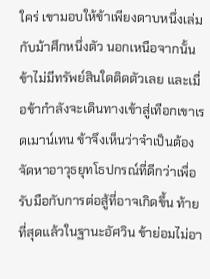ใคร่ เขามอบให้ข้าเพียงดาบหนึ่งเล่มกับม้าศึกหนึ่งตัว นอกเหนือจากนั้นข้าไม่มีทรัพย์สินใดติดตัวเลย และเมื่อข้ากำลังจะเดินทางเข้าสู่เทือกเขาเรดเมาน์เทน ข้าจึงเห็นว่าจำเป็นต้องจัดหาอาวุธยุทโธปกรณ์ที่ดีกว่าเพื่อรับมือกับการต่อสู้ที่อาจเกิดขึ้น ท้ายที่สุดแล้วในฐานะอัศวิน ข้าย่อมไม่อา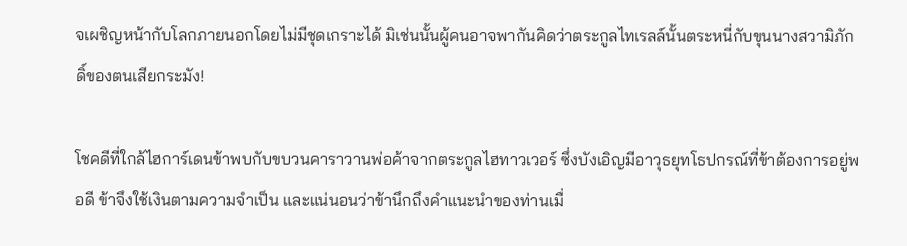จเผชิญหน้ากับโลกภายนอกโดยไม่มีชุดเกราะได้ มิเช่นนั้นผู้คนอาจพากันคิดว่าตระกูลไทเรลล์นั้นตระหนี่กับขุนนางสวามิภักดิ์ของตนเสียกระมัง!

โชคดีที่ใกล้ไฮการ์เดนข้าพบกับขบวนคาราวานพ่อค้าจากตระกูลไฮทาวเวอร์ ซึ่งบังเอิญมีอาวุธยุทโธปกรณ์ที่ข้าต้องการอยู่พอดี ข้าจึงใช้เงินตามความจำเป็น และแน่นอนว่าข้านึกถึงคำแนะนำของท่านเมื่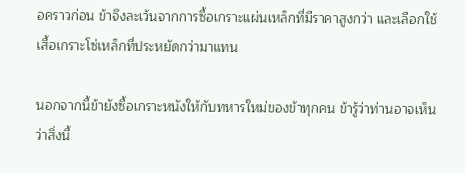อคราวก่อน ข้าจึงละเว้นจากการซื้อเกราะแผ่นเหล็กที่มีราคาสูงกว่า และเลือกใช้เสื้อเกราะโซ่เหล็กที่ประหยัดกว่ามาแทน

นอกจากนี้ข้ายังซื้อเกราะหนังให้กับทหารใหม่ของข้าทุกคน ข้ารู้ว่าท่านอาจเห็นว่าสิ่งนี้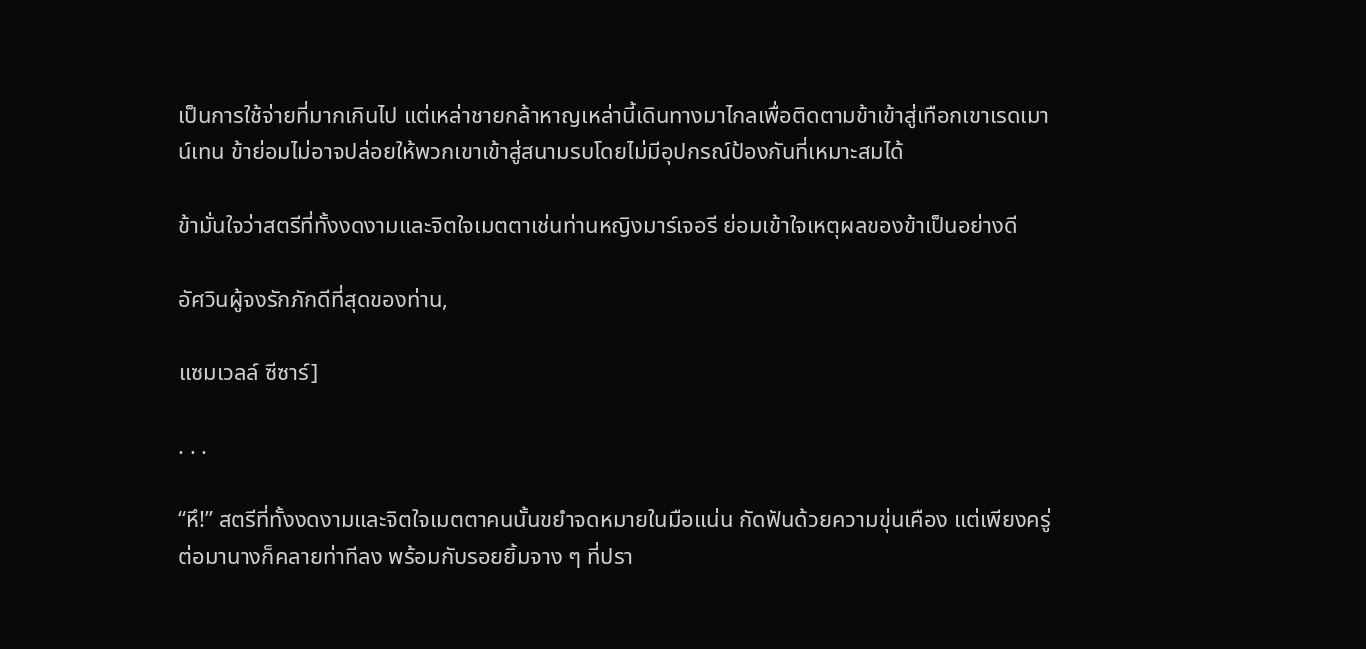เป็นการใช้จ่ายที่มากเกินไป แต่เหล่าชายกล้าหาญเหล่านี้เดินทางมาไกลเพื่อติดตามข้าเข้าสู่เทือกเขาเรดเมาน์เทน ข้าย่อมไม่อาจปล่อยให้พวกเขาเข้าสู่สนามรบโดยไม่มีอุปกรณ์ป้องกันที่เหมาะสมได้

ข้ามั่นใจว่าสตรีที่ทั้งงดงามและจิตใจเมตตาเช่นท่านหญิงมาร์เจอรี ย่อมเข้าใจเหตุผลของข้าเป็นอย่างดี

อัศวินผู้จงรักภักดีที่สุดของท่าน,

แซมเวลล์ ซีซาร์]

. . .

“หึ!” สตรีที่ทั้งงดงามและจิตใจเมตตาคนนั้นขยำจดหมายในมือแน่น กัดฟันด้วยความขุ่นเคือง แต่เพียงครู่ต่อมานางก็คลายท่าทีลง พร้อมกับรอยยิ้มจาง ๆ ที่ปรา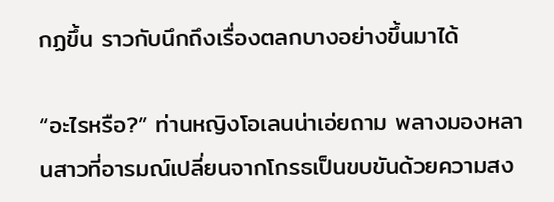กฏขึ้น ราวกับนึกถึงเรื่องตลกบางอย่างขึ้นมาได้

“อะไรหรือ?” ท่านหญิงโอเลนน่าเอ่ยถาม พลางมองหลานสาวที่อารมณ์เปลี่ยนจากโกรธเป็นขบขันด้วยความสง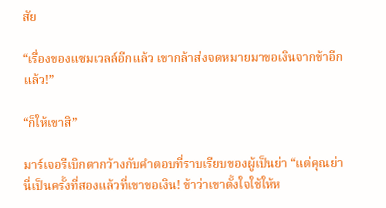สัย

“เรื่องของแซมเวลล์อีกแล้ว เขากล้าส่งจดหมายมาขอเงินจากข้าอีกแล้ว!”

“ก็ให้เขาสิ”

มาร์เจอรีเบิกตากว้างกับคำตอบที่ราบเรียบของผู้เป็นย่า “แต่คุณย่า นี่เป็นครั้งที่สองแล้วที่เขาขอเงิน! ข้าว่าเขาตั้งใจใช้ให้ห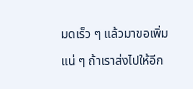มดเร็ว ๆ แล้วมาขอเพิ่มแน่ ๆ ถ้าเราส่งไปให้อีก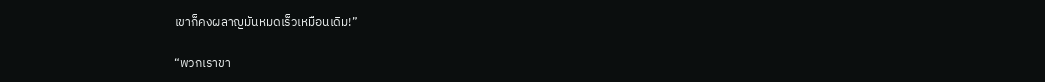เขาก็คงผลาญมันหมดเร็วเหมือนเดิม!”

“พวกเราขา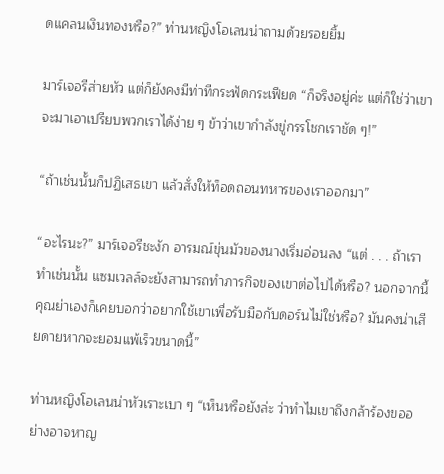ดแคลนเงินทองหรือ?” ท่านหญิงโอเลนน่าถามด้วยรอยยิ้ม

มาร์เจอรีส่ายหัว แต่ก็ยังคงมีท่าทีกระฟัดกระเฟียด “ก็จริงอยู่ค่ะ แต่ก็ใช่ว่าเขาจะมาเอาเปรียบพวกเราได้ง่าย ๆ ข้าว่าเขากำลังขู่กรรโชกเราชัด ๆ!”

“ถ้าเช่นนั้นก็ปฏิเสธเขา แล้วสั่งให้ท็อดถอนทหารของเราออกมา”

“อะไรนะ?” มาร์เจอรีชะงัก อารมณ์ขุ่นมัวของนางเริ่มอ่อนลง “แต่ . . . ถ้าเราทำเช่นนั้น แซมเวลล์จะยังสามารถทำภารกิจของเขาต่อไปได้หรือ? นอกจากนี้คุณย่าเองก็เคยบอกว่าอยากใช้เขาเพื่อรับมือกับดอร์นไม่ใช่หรือ? มันคงน่าเสียดายหากจะยอมแพ้เร็วขนาดนี้”

ท่านหญิงโอเลนน่าหัวเราะเบา ๆ “เห็นหรือยังล่ะ ว่าทำไมเขาถึงกล้าร้องขออย่างอาจหาญ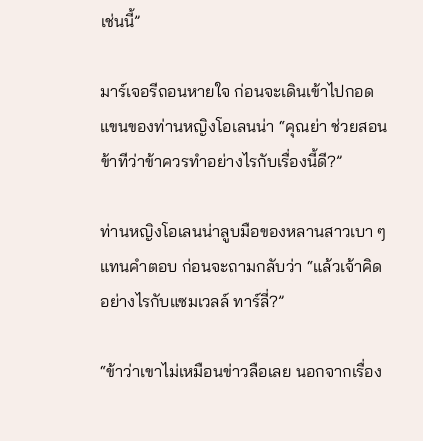เช่นนี้”

มาร์เจอรีถอนหายใจ ก่อนจะเดินเข้าไปกอดแขนของท่านหญิงโอเลนน่า “คุณย่า ช่วยสอนข้าทีว่าข้าควรทำอย่างไรกับเรื่องนี้ดี?”

ท่านหญิงโอเลนน่าลูบมือของหลานสาวเบา ๆ แทนคำตอบ ก่อนจะถามกลับว่า “แล้วเจ้าคิดอย่างไรกับแซมเวลล์ ทาร์ลี่?”

“ข้าว่าเขาไม่เหมือนข่าวลือเลย นอกจากเรื่อง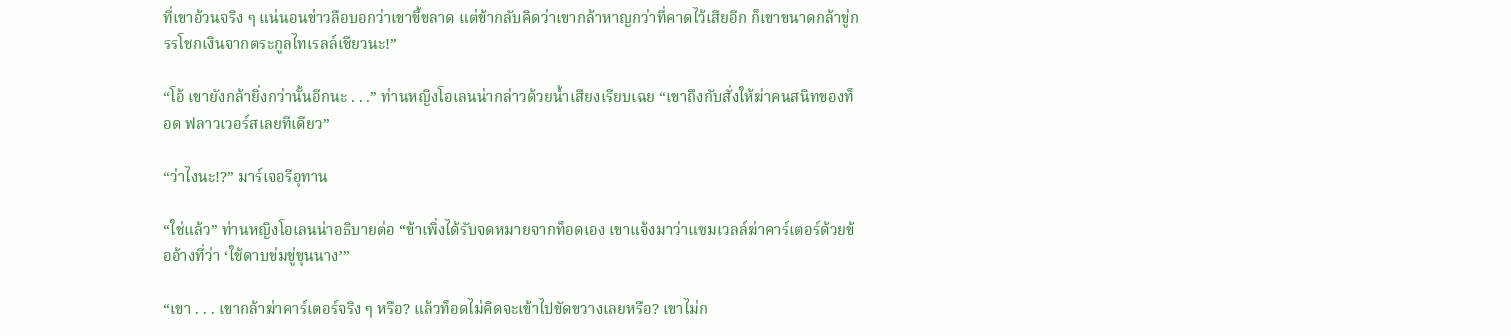ที่เขาอ้วนจริง ๆ แน่นอนข่าวลือบอกว่าเขาขี้ขลาด แต่ข้ากลับคิดว่าเขากล้าหาญกว่าที่คาดไว้เสียอีก ก็เขาขนาดกล้าขู่กรรโชกเงินจากตระกูลไทเรลล์เชียวนะ!”

“โอ้ เขายังกล้ายิ่งกว่านั้นอีกนะ . . .” ท่านหญิงโอเลนน่ากล่าวด้วยน้ำเสียงเรียบเฉย “เขาถึงกับสั่งให้ฆ่าคนสนิทของท็อด ฟลาวเวอร์สเลยทีเดียว”

“ว่าไงนะ!?” มาร์เจอรีอุทาน

“ใช่แล้ว” ท่านหญิงโอเลนน่าอธิบายต่อ “ข้าเพิ่งได้รับจดหมายจากท็อดเอง เขาแจ้งมาว่าแซมเวลล์ฆ่าคาร์เตอร์ด้วยข้ออ้างที่ว่า ‘ใช้ดาบข่มขู่ขุนนาง’”

“เขา . . . เขากล้าฆ่าคาร์เตอร์จริง ๆ หรือ? แล้วท็อดไม่คิดจะเข้าไปขัดขวางเลยหรือ? เขาไม่ก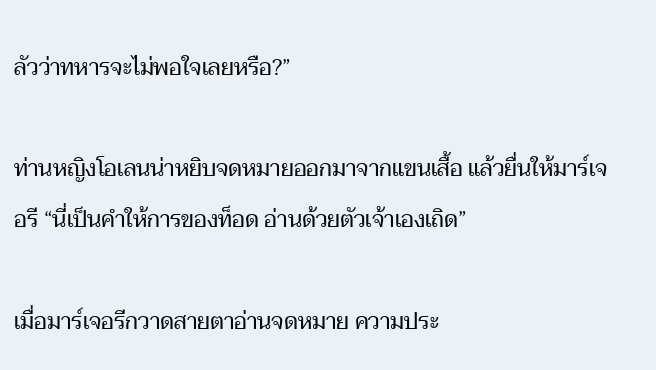ลัวว่าทหารจะไม่พอใจเลยหรือ?”

ท่านหญิงโอเลนน่าหยิบจดหมายออกมาจากแขนเสื้อ แล้วยื่นให้มาร์เจอรี “นี่เป็นคำให้การของท็อด อ่านด้วยตัวเจ้าเองเถิด”

เมื่อมาร์เจอรีกวาดสายตาอ่านจดหมาย ความประ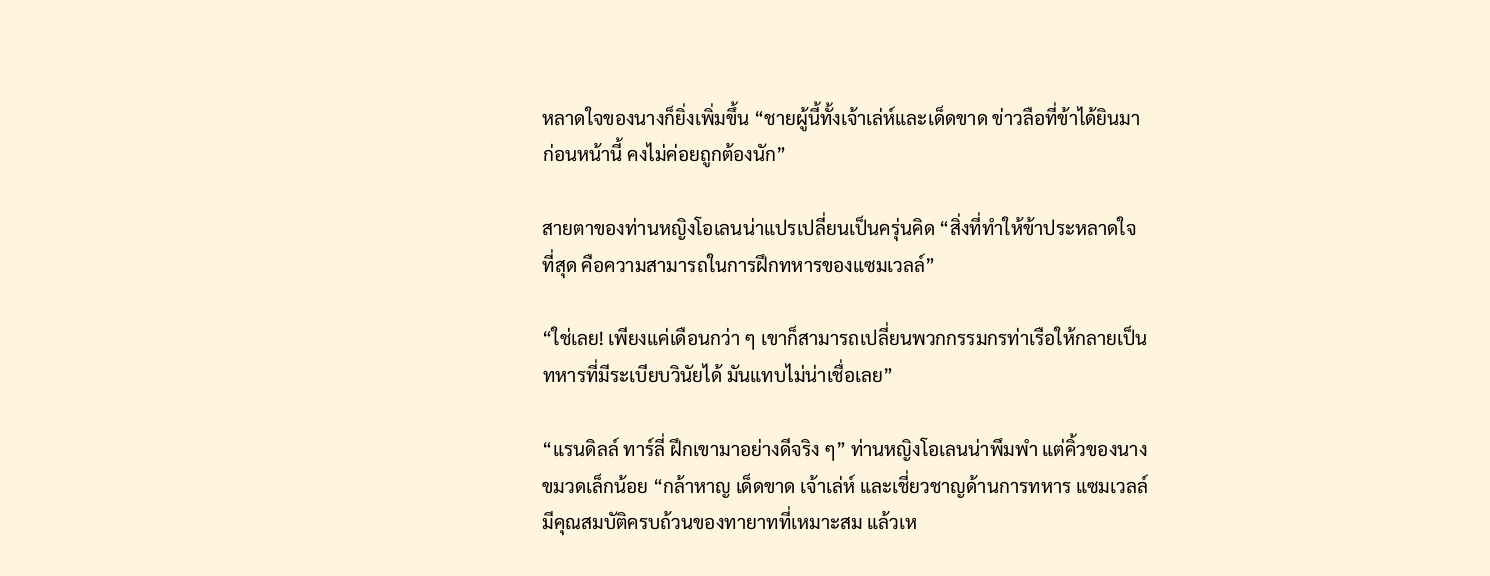หลาดใจของนางก็ยิ่งเพิ่มขึ้น “ชายผู้นี้ทั้งเจ้าเล่ห์และเด็ดขาด ข่าวลือที่ข้าได้ยินมาก่อนหน้านี้ คงไม่ค่อยถูกต้องนัก”

สายตาของท่านหญิงโอเลนน่าแปรเปลี่ยนเป็นครุ่นคิด “สิ่งที่ทำให้ข้าประหลาดใจที่สุด คือความสามารถในการฝึกทหารของแซมเวลล์”

“ใช่เลย! เพียงแค่เดือนกว่า ๆ เขาก็สามารถเปลี่ยนพวกกรรมกรท่าเรือให้กลายเป็นทหารที่มีระเบียบวินัยได้ มันแทบไม่น่าเชื่อเลย”

“แรนดิลล์ ทาร์ลี่ ฝึกเขามาอย่างดีจริง ๆ” ท่านหญิงโอเลนน่าพึมพำ แต่คิ้วของนางขมวดเล็กน้อย “กล้าหาญ เด็ดขาด เจ้าเล่ห์ และเชี่ยวชาญด้านการทหาร แซมเวลล์มีคุณสมบัติครบถ้วนของทายาทที่เหมาะสม แล้วเห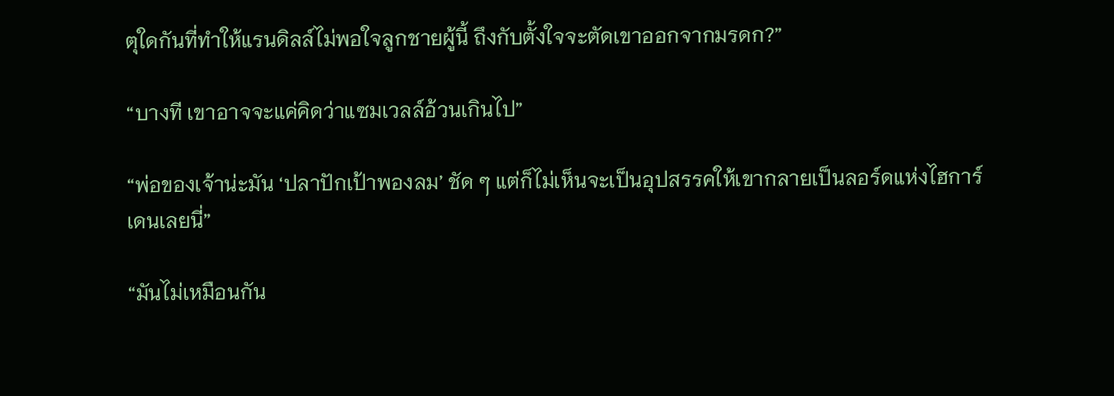ตุใดกันที่ทำให้แรนดิลล์ไม่พอใจลูกชายผู้นี้ ถึงกับตั้งใจจะตัดเขาออกจากมรดก?”

“บางที เขาอาจจะแค่คิดว่าแซมเวลล์อ้วนเกินไป”

“พ่อของเจ้าน่ะมัน ‘ปลาปักเป้าพองลม’ ชัด ๆ แต่ก็ไม่เห็นจะเป็นอุปสรรคให้เขากลายเป็นลอร์ดแห่งไฮการ์เดนเลยนี่”

“มันไม่เหมือนกัน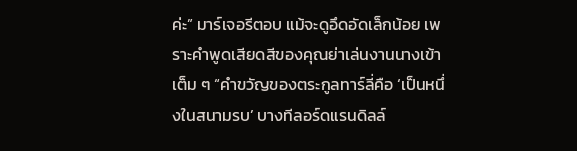ค่ะ” มาร์เจอรีตอบ แม้จะดูอึดอัดเล็กน้อย เพราะคำพูดเสียดสีของคุณย่าเล่นงานนางเข้าเต็ม ๆ “คำขวัญของตระกูลทาร์ลี่คือ ‘เป็นหนึ่งในสนามรบ’ บางทีลอร์ดแรนดิลล์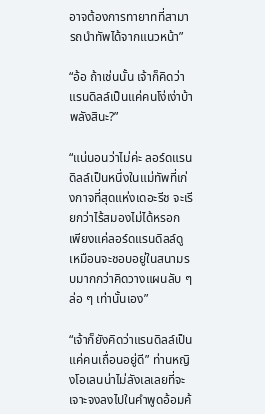อาจต้องการทายาทที่สามารถนำทัพได้จากแนวหน้า”

“อ้อ ถ้าเช่นนั้น เจ้าก็คิดว่าแรนดิลล์เป็นแค่คนโง่เง่าบ้าพลังสินะ?”

“แน่นอนว่าไม่ค่ะ ลอร์ดแรนดิลล์เป็นหนึ่งในแม่ทัพที่เก่งกาจที่สุดแห่งเดอะรีช จะเรียกว่าไร้สมองไม่ได้หรอก เพียงแค่ลอร์ดแรนดิลล์ดูเหมือนจะชอบอยู่ในสนามรบมากกว่าคิดวางแผนลับ ๆ ล่อ ๆ เท่านั้นเอง”

“เจ้าก็ยังคิดว่าแรนดิลล์เป็นแค่คนเถื่อนอยู่ดี” ท่านหญิงโอเลนน่าไม่ลังเลเลยที่จะเจาะจงลงไปในคำพูดอ้อมค้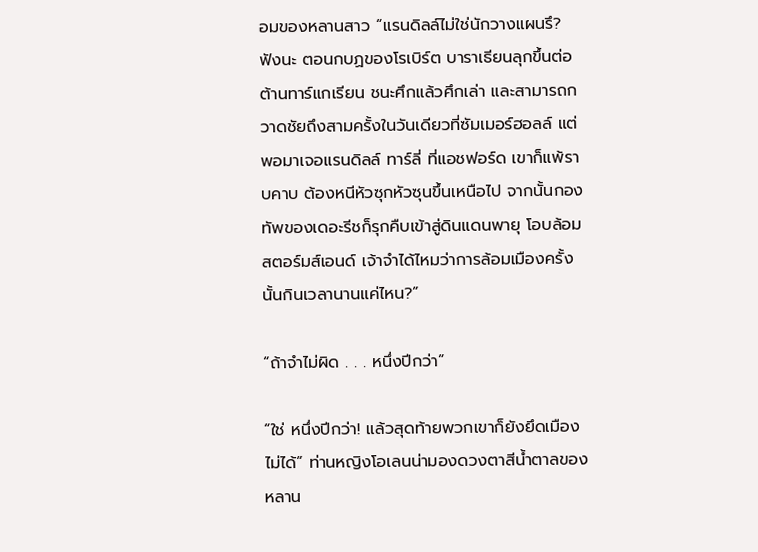อมของหลานสาว “แรนดิลล์ไม่ใช่นักวางแผนรึ? ฟังนะ ตอนกบฏของโรเบิร์ต บาราเธียนลุกขึ้นต่อต้านทาร์แกเรียน ชนะศึกแล้วศึกเล่า และสามารถกวาดชัยถึงสามครั้งในวันเดียวที่ซัมเมอร์ฮอลล์ แต่พอมาเจอแรนดิลล์ ทาร์ลี่ ที่แอชฟอร์ด เขาก็แพ้ราบคาบ ต้องหนีหัวซุกหัวซุนขึ้นเหนือไป จากนั้นกองทัพของเดอะรีชก็รุกคืบเข้าสู่ดินแดนพายุ โอบล้อมสตอร์มส์เอนด์ เจ้าจำได้ไหมว่าการล้อมเมืองครั้งนั้นกินเวลานานแค่ไหน?”

“ถ้าจำไม่ผิด . . . หนึ่งปีกว่า”

“ใช่ หนึ่งปีกว่า! แล้วสุดท้ายพวกเขาก็ยังยึดเมืองไม่ได้” ท่านหญิงโอเลนน่ามองดวงตาสีน้ำตาลของหลาน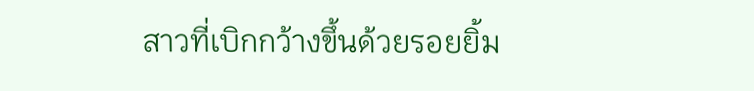สาวที่เบิกกว้างขึ้นด้วยรอยยิ้ม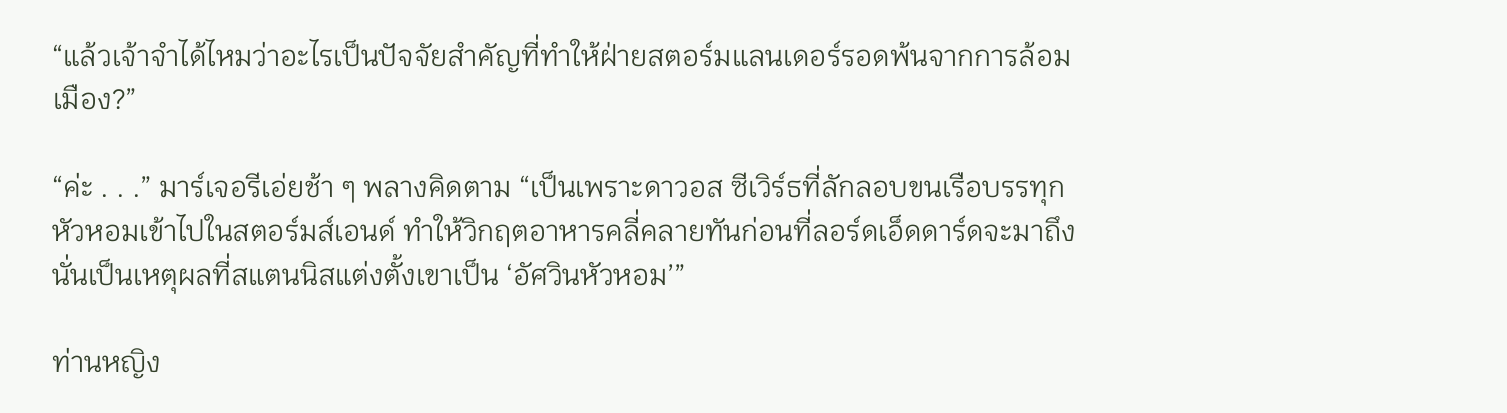“แล้วเจ้าจำได้ไหมว่าอะไรเป็นปัจจัยสำคัญที่ทำให้ฝ่ายสตอร์มแลนเดอร์รอดพ้นจากการล้อมเมือง?”

“ค่ะ . . .” มาร์เจอรีเอ่ยช้า ๆ พลางคิดตาม “เป็นเพราะดาวอส ซีเวิร์ธที่ลักลอบขนเรือบรรทุกหัวหอมเข้าไปในสตอร์มส์เอนด์ ทำให้วิกฤตอาหารคลี่คลายทันก่อนที่ลอร์ดเอ็ดดาร์ดจะมาถึง นั่นเป็นเหตุผลที่สแตนนิสแต่งตั้งเขาเป็น ‘อัศวินหัวหอม’”

ท่านหญิง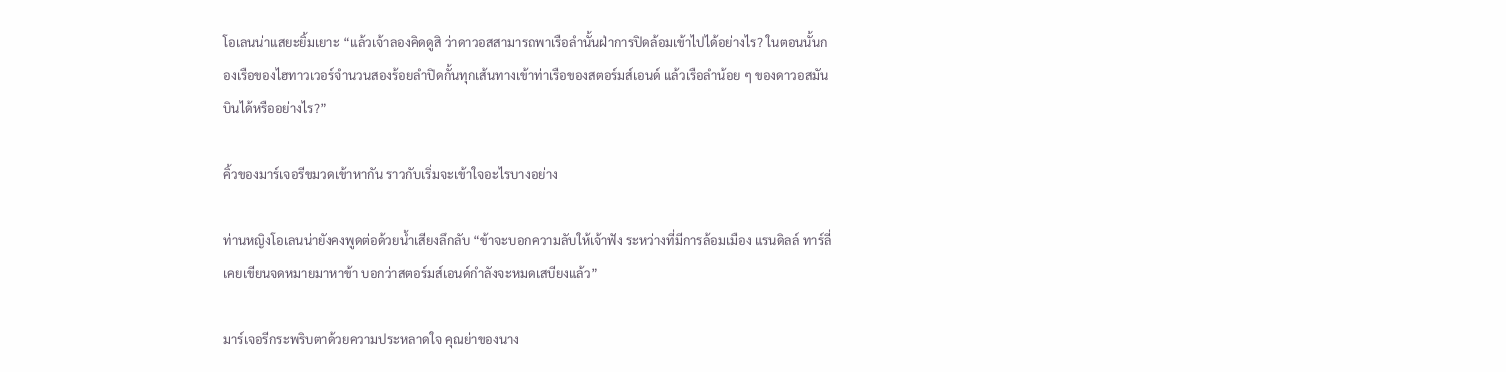โอเลนน่าแสยะยิ้มเยาะ “แล้วเจ้าลองคิดดูสิ ว่าดาวอสสามารถพาเรือลำนั้นฝ่าการปิดล้อมเข้าไปได้อย่างไร? ในตอนนั้นกองเรือของไฮทาวเวอร์จำนวนสองร้อยลำปิดกั้นทุกเส้นทางเข้าท่าเรือของสตอร์มส์เอนด์ แล้วเรือลำน้อย ๆ ของดาวอสมันบินได้หรืออย่างไร?”

คิ้วของมาร์เจอรีขมวดเข้าหากัน ราวกับเริ่มจะเข้าใจอะไรบางอย่าง

ท่านหญิงโอเลนน่ายังคงพูดต่อด้วยน้ำเสียงลึกลับ “ข้าจะบอกความลับให้เจ้าฟัง ระหว่างที่มีการล้อมเมือง แรนดิลล์ ทาร์ลี่ เคยเขียนจดหมายมาหาข้า บอกว่าสตอร์มส์เอนด์กำลังจะหมดเสบียงแล้ว”

มาร์เจอรีกระพริบตาด้วยความประหลาดใจ คุณย่าของนาง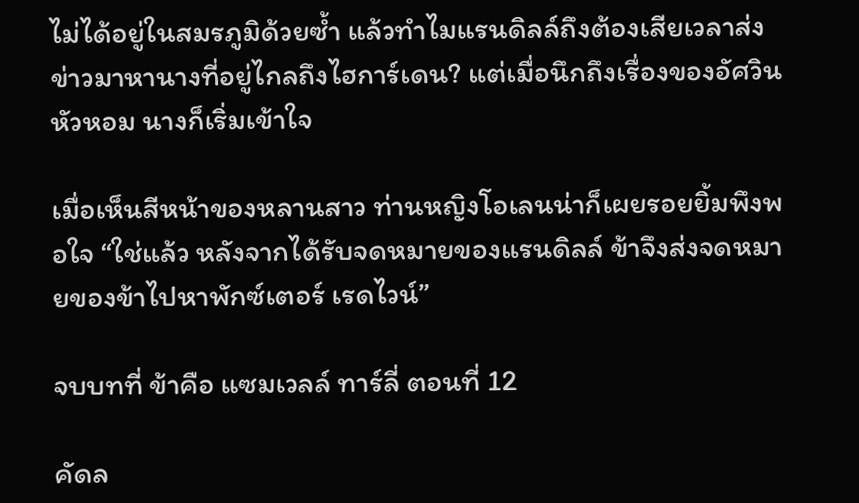ไม่ได้อยู่ในสมรภูมิด้วยซ้ำ แล้วทำไมแรนดิลล์ถึงต้องเสียเวลาส่งข่าวมาหานางที่อยู่ไกลถึงไฮการ์เดน? แต่เมื่อนึกถึงเรื่องของอัศวินหัวหอม นางก็เริ่มเข้าใจ

เมื่อเห็นสีหน้าของหลานสาว ท่านหญิงโอเลนน่าก็เผยรอยยิ้มพึงพอใจ “ใช่แล้ว หลังจากได้รับจดหมายของแรนดิลล์ ข้าจึงส่งจดหมายของข้าไปหาพักซ์เตอร์ เรดไวน์”

จบบทที่ ข้าคือ แซมเวลล์ ทาร์ลี่ ตอนที่ 12

คัดล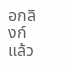อกลิงก์แล้ว